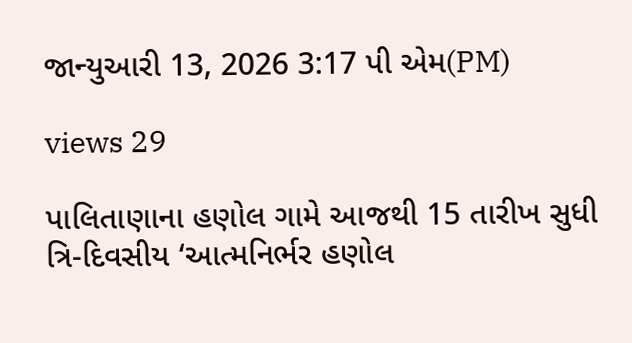જાન્યુઆરી 13, 2026 3:17 પી એમ(PM)

views 29

પાલિતાણાના હણોલ ગામે આજથી 15 તારીખ સુધી ત્રિ-દિવસીય ‘આત્મનિર્ભર હણોલ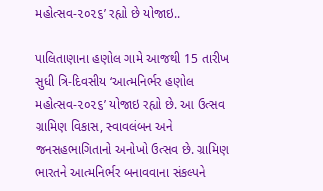મહોત્સવ-૨૦૨૬’ રહ્યો છે યોજાઇ..

પાલિતાણાના હણોલ ગામે આજથી 15 તારીખ સુધી ત્રિ-દિવસીય ‘આત્મનિર્ભર હણોલ મહોત્સવ-૨૦૨૬’ યોજાઇ રહ્યો છે. આ ઉત્સવ ગ્રામિણ વિકાસ, સ્વાવલંબન અને જનસહભાગિતાનો અનોખો ઉત્સવ છે. ગ્રામિણ ભારતને આત્મનિર્ભર બનાવવાના સંકલ્પને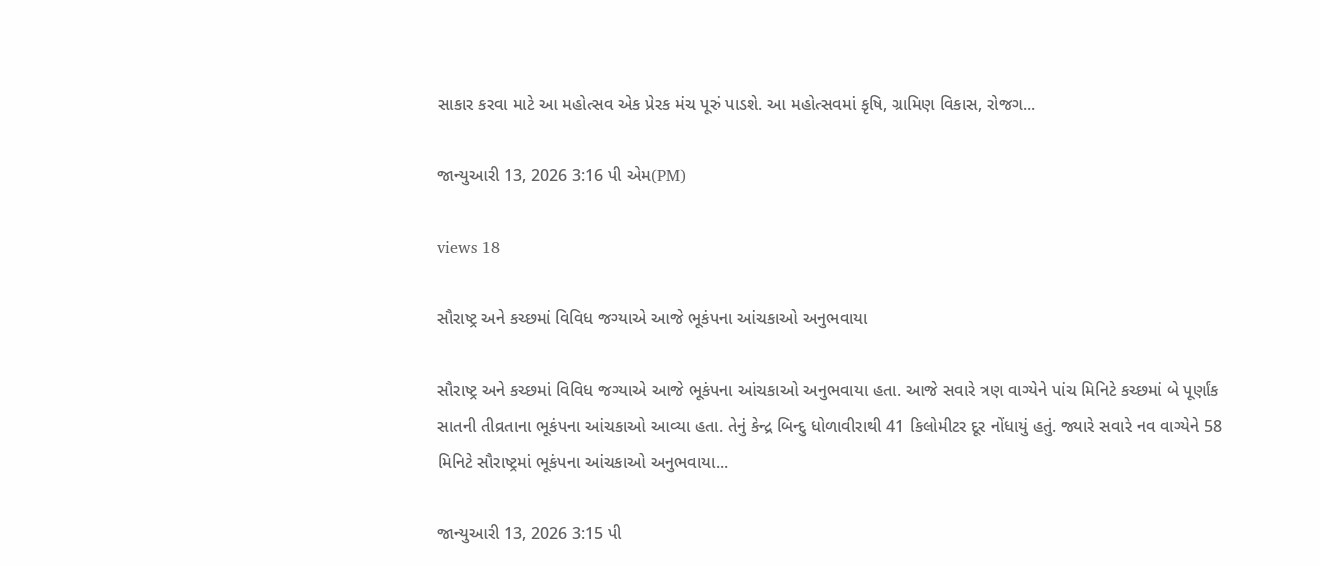સાકાર કરવા માટે આ મહોત્સવ એક પ્રેરક મંચ પૂરું પાડશે. આ મહોત્સવમાં કૃષિ, ગ્રામિણ વિકાસ, રોજગ...

જાન્યુઆરી 13, 2026 3:16 પી એમ(PM)

views 18

સૌરાષ્ટ્ર અને કચ્છમાં વિવિધ જગ્યાએ આજે ભૂકંપના આંચકાઓ અનુભવાયા

સૌરાષ્ટ્ર અને કચ્છમાં વિવિધ જગ્યાએ આજે ભૂકંપના આંચકાઓ અનુભવાયા હતા. આજે સવારે ત્રણ વાગ્યેને પાંચ મિનિટે કચ્છમાં બે પૂર્ણાંક સાતની તીવ્રતાના ભૂકંપના આંચકાઓ આવ્યા હતા. તેનું કેન્દ્ર બિન્દુ ધોળાવીરાથી 41 કિલોમીટર દૂર નોંધાયું હતું. જ્યારે સવારે નવ વાગ્યેને 58 મિનિટે સૌરાષ્ટ્રમાં ભૂકંપના આંચકાઓ અનુભવાયા...

જાન્યુઆરી 13, 2026 3:15 પી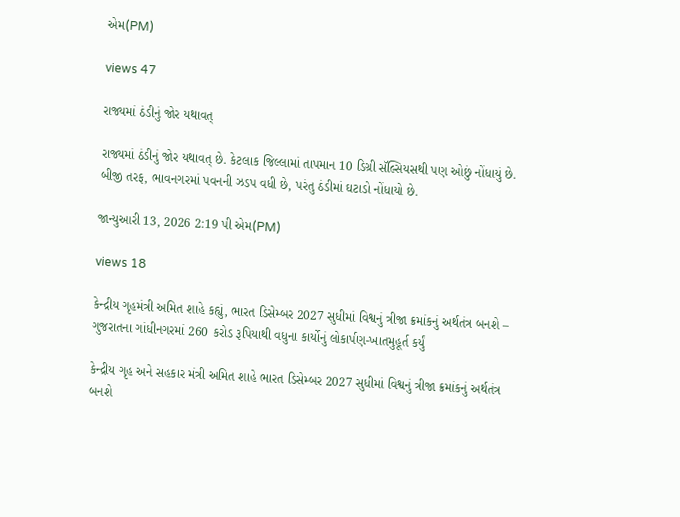એમ(PM)

views 47

રાજ્યમાં ઠંડીનું જોર યથાવત્

રાજ્યમાં ઠંડીનું જોર યથાવત્ છે. કેટલાક જિલ્લામાં તાપમાન 10 ડિગ્રી સૅલ્સિયસથી પણ ઓછું નોંધાયું છે. બીજી તરફ, ભાવનગરમાં પવનની ઝડપ વધી છે, પરંતુ ઠંડીમાં ઘટાડો નોંધાયો છે.

જાન્યુઆરી 13, 2026 2:19 પી એમ(PM)

views 18

કેન્દ્રીય ગૃહમંત્રી અમિત શાહે કહ્યું, ભારત ડિસેમ્બર 2027 સુધીમાં વિશ્વનું ત્રીજા ક્રમાંકનું અર્થતંત્ર બનશે – ગુજરાતના ગાંધીનગરમાં 260 કરોડ રૂપિયાથી વધુના કાર્યોનું લોકાર્પણ-ખાતમુહૂર્ત કર્યું

કેન્દ્રીય ગૃહ અને સહકાર મંત્રી અમિત શાહે ભારત ડિસેમ્બર 2027 સુધીમાં વિશ્વનું ત્રીજા ક્રમાંકનું અર્થતંત્ર બનશે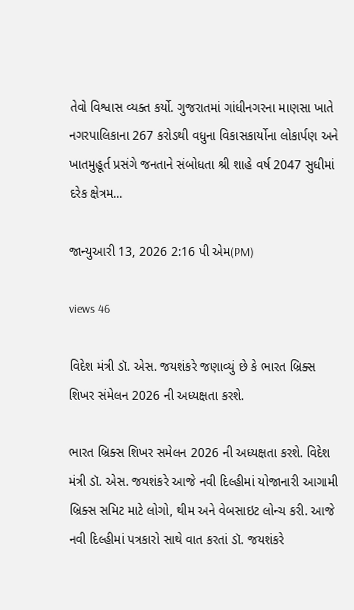તેવો વિશ્વાસ વ્યક્ત કર્યો. ગુજરાતમાં ગાંધીનગરના માણસા ખાતે નગરપાલિકાના 267 કરોડથી વધુના વિકાસકાર્યોના લોકાર્પણ અને ખાતમુહૂર્ત પ્રસંગે જનતાને સંબોધતા શ્રી શાહે વર્ષ 2047 સુધીમાં દરેક ક્ષેત્રમ...

જાન્યુઆરી 13, 2026 2:16 પી એમ(PM)

views 46

વિદેશ મંત્રી ડૉ. એસ. જયશંકરે જણાવ્યું છે કે ભારત બ્રિક્સ શિખર સંમેલન 2026 ની અધ્યક્ષતા કરશે.

ભારત બ્રિક્સ શિખર સમેલન 2026 ની અધ્યક્ષતા કરશે. વિદેશ મંત્રી ડૉ. એસ. જયશંકરે આજે નવી દિલ્હીમાં યોજાનારી આગામી બ્રિક્સ સમિટ માટે લોગો, થીમ અને વેબસાઇટ લોન્ચ કરી. આજે નવી દિલ્હીમાં પત્રકારો સાથે વાત કરતાં ડૉ. જયશંકરે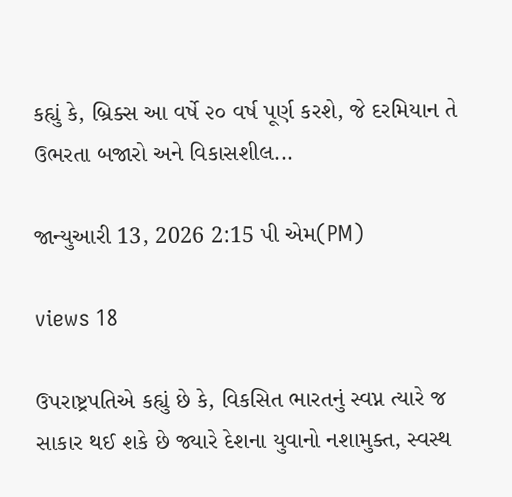કહ્યું કે, બ્રિક્સ આ વર્ષે ૨૦ વર્ષ પૂર્ણ કરશે, જે દરમિયાન તે ઉભરતા બજારો અને વિકાસશીલ...

જાન્યુઆરી 13, 2026 2:15 પી એમ(PM)

views 18

ઉપરાષ્ટ્રપતિએ કહ્યું છે કે, વિકસિત ભારતનું સ્વપ્ન ત્યારે જ સાકાર થઈ શકે છે જ્યારે દેશના યુવાનો નશામુક્ત, સ્વસ્થ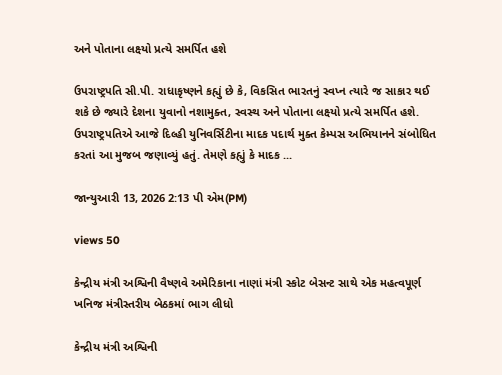અને પોતાના લક્ષ્યો પ્રત્યે સમર્પિત હશે

ઉપરાષ્ટ્રપતિ સી.પી. રાધાકૃષ્ણને કહ્યું છે કે, વિકસિત ભારતનું સ્વપ્ન ત્યારે જ સાકાર થઈ શકે છે જ્યારે દેશના યુવાનો નશામુક્ત, સ્વસ્થ અને પોતાના લક્ષ્યો પ્રત્યે સમર્પિત હશે. ઉપરાષ્ટ્રપતિએ આજે દિલ્હી યુનિવર્સિટીના માદક પદાર્થ મુક્ત કેમ્પસ અભિયાનને સંબોધિત કરતાં આ મુજબ જણાવ્યું હતું. તેમણે કહ્યું કે માદક ...

જાન્યુઆરી 13, 2026 2:13 પી એમ(PM)

views 50

કેન્દ્રીય મંત્રી અશ્વિની વૈષ્ણવે અમેરિકાના નાણાં મંત્રી સ્કોટ બેસન્ટ સાથે એક મહત્વપૂર્ણ ખનિજ મંત્રીસ્તરીય બેઠકમાં ભાગ લીધો

કેન્દ્રીય મંત્રી અશ્વિની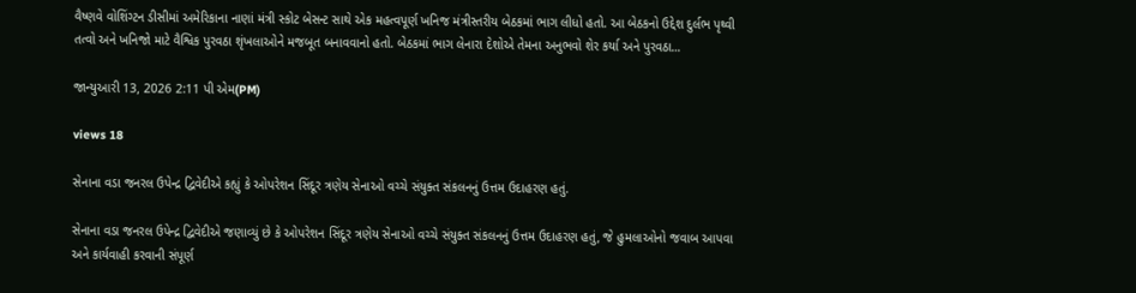વૈષ્ણવે વોશિંગ્ટન ડીસીમાં અમેરિકાના નાણાં મંત્રી સ્કોટ બેસન્ટ સાથે એક મહત્વપૂર્ણ ખનિજ મંત્રીસ્તરીય બેઠકમાં ભાગ લીધો હતો. આ બેઠકનો ઉદ્દેશ દુર્લભ પૃથ્વી તત્વો અને ખનિજો માટે વૈશ્વિક પુરવઠા શૃંખલાઓને મજબૂત બનાવવાનો હતો. બેઠકમાં ભાગ લેનારા દેશોએ તેમના અનુભવો શેર કર્યા અને પુરવઠા...

જાન્યુઆરી 13, 2026 2:11 પી એમ(PM)

views 18

સેનાના વડા જનરલ ઉપેન્દ્ર દ્વિવેદીએ કહ્યું કે ઓપરેશન સિંદૂર ત્રણેય સેનાઓ વચ્ચે સંયુક્ત સંકલનનું ઉત્તમ ઉદાહરણ હતું.

સેનાના વડા જનરલ ઉપેન્દ્ર દ્વિવેદીએ જણાવ્યું છે કે ઓપરેશન સિંદૂર ત્રણેય સેનાઓ વચ્ચે સંયુક્ત સંકલનનું ઉત્તમ ઉદાહરણ હતું, જે હુમલાઓનો જવાબ આપવા અને કાર્યવાહી કરવાની સંપૂર્ણ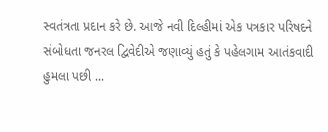સ્વતંત્રતા પ્રદાન કરે છે. આજે નવી દિલ્હીમાં એક પત્રકાર પરિષદને સંબોધતા જનરલ દ્વિવેદીએ જણાવ્યું હતું કે પહેલગામ આતંકવાદી હુમલા પછી ...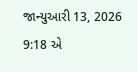જાન્યુઆરી 13, 2026 9:18 એ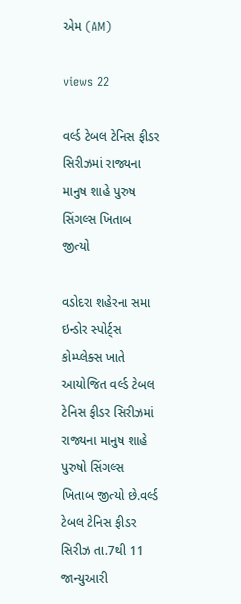એમ (AM)

views 22

વર્લ્ડ ટેબલ ટેનિસ ફીડર સિરીઝમાં રાજ્યના માનુષ શાહે પુરુષ સિંગલ્સ ખિતાબ જીત્યો

વડોદરા શહેરના સમા ઇન્ડોર સ્પોર્ટ્સ કોમ્પ્લેક્સ ખાતે આયોજિત વર્લ્ડ ટેબલ ટેનિસ ફીડર સિરીઝમાં રાજ્યના માનુષ શાહે પુરુષો સિંગલ્સ ખિતાબ જીત્યો છે.વર્લ્ડ ટેબલ ટેનિસ ફીડર સિરીઝ તા.7થી 11 જાન્યુઆરી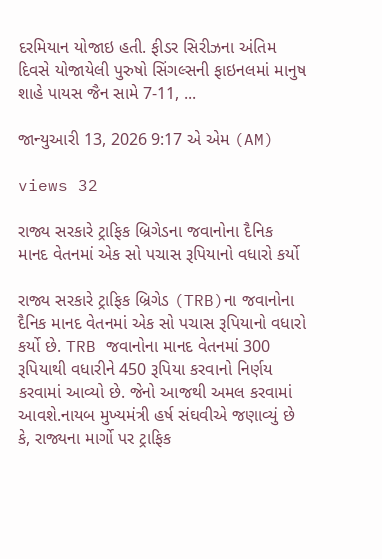દરમિયાન યોજાઇ હતી. ફીડર સિરીઝના અંતિમ દિવસે યોજાયેલી પુરુષો સિંગલ્સની ફાઇનલમાં માનુષ શાહે પાયસ જૈન સામે 7-11, ...

જાન્યુઆરી 13, 2026 9:17 એ એમ (AM)

views 32

રાજ્ય સરકારે ટ્રાફિક બ્રિગેડના જવાનોના દૈનિક માનદ વેતનમાં એક સો પચાસ રૂપિયાનો વધારો કર્યો

રાજ્ય સરકારે ટ્રાફિક બ્રિગેડ (TRB)ના જવાનોના દૈનિક માનદ વેતનમાં એક સો પચાસ રૂપિયાનો વધારો કર્યો છે. TRB જવાનોના માનદ વેતનમાં 300 રૂપિયાથી વધારીને 450 રૂપિયા કરવાનો નિર્ણય કરવામાં આવ્યો છે. જેનો આજથી અમલ કરવામાં આવશે.નાયબ મુખ્યમંત્રી હર્ષ સંઘવીએ જણાવ્યું છે કે, રાજ્યના માર્ગો પર ટ્રાફિક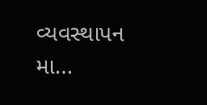વ્યવસ્થાપન મા...